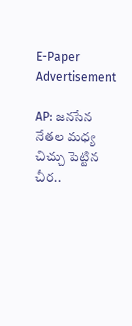E-Paper
Advertisement

AP: జనసేన నేతల మధ్య చిచ్చు పెట్టిన చీర..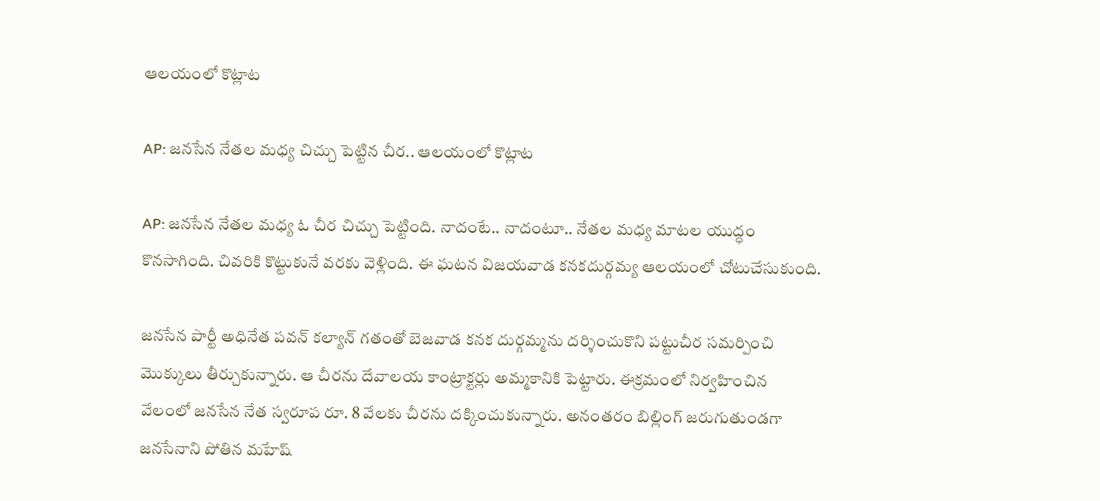ఆలయంలో కొట్లాట

AP: జనసేన నేతల మధ్య చిచ్చు పెట్టిన చీర.. ఆలయంలో కొట్లాట

AP: జనసేన నేతల మధ్య ఓ చీర చిచ్చు పెట్టింది. నాదంటే.. నాదంటూ.. నేతల మధ్య మాటల యుద్ధం కొనసాగింది. చివరికి కొట్టుకునే వరకు వెళ్లింది. ఈ ఘటన విజయవాడ కనకదుర్గమ్య ఆలయంలో చోటుచేసుకుంది.

జనసేన పార్టీ అధినేత పవన్ కల్యాన్ గతంతో బెజవాడ కనక దుర్గమ్మను దర్శించుకొని పట్టుచీర సమర్పించి మొక్కులు తీర్చుకున్నారు. ఆ చీరను దేవాలయ కాంట్రాక్టర్లు అమ్మకానికి పెట్టారు. ఈక్రమంలో నిర్వహించిన వేలంలో జనసేన నేత స్వరూప రూ. 8 వేలకు చీరను దక్కించుకున్నారు. అనంతరం బిల్లింగ్ జరుగుతుండగా జనసేనాని పోతిన మహేష్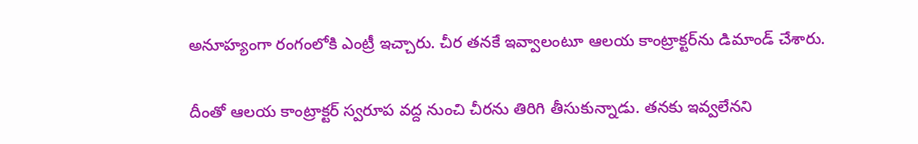అనూహ్యంగా రంగంలోకి ఎంట్రీ ఇచ్చారు. చీర తనకే ఇవ్వాలంటూ ఆలయ కాంట్రాక్టర్‌ను డిమాండ్ చేశారు.

దీంతో ఆలయ కాంట్రాక్టర్ స్వరూప వద్ద నుంచి చీరను తిరిగి తీసుకున్నాడు. తనకు ఇవ్వలేనని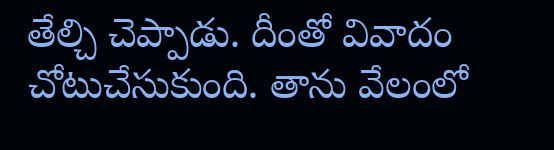తేల్చి చెప్పాడు. దీంతో వివాదం చోటుచేసుకుంది. తాను వేలంలో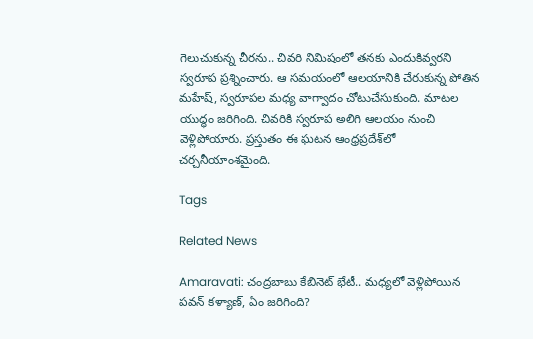గెలుచుకున్న చీరను.. చివరి నిమిషంలో తనకు ఎందుకివ్వరని స్వరూప ప్రశ్నించారు. ఆ సమయంలో ఆలయానికి చేరుకున్న పోతిన మహేష్, స్వరూపల మధ్య వాగ్వాదం చోటుచేసుకుంది. మాటల యుద్ధం జరిగింది. చివరికి స్వరూప అలిగి ఆలయం నుంచి వెళ్లిపోయారు. ప్రస్తుతం ఈ ఘటన ఆంధ్రప్రదేశ్‌లో చర్చనీయాంశమైంది.

Tags

Related News

Amaravati: చంద్రబాబు కేబినెట్ భేటీ.. మధ్యలో వెళ్లిపోయిన పవన్ కళ్యాణ్, ఏం జరిగింది?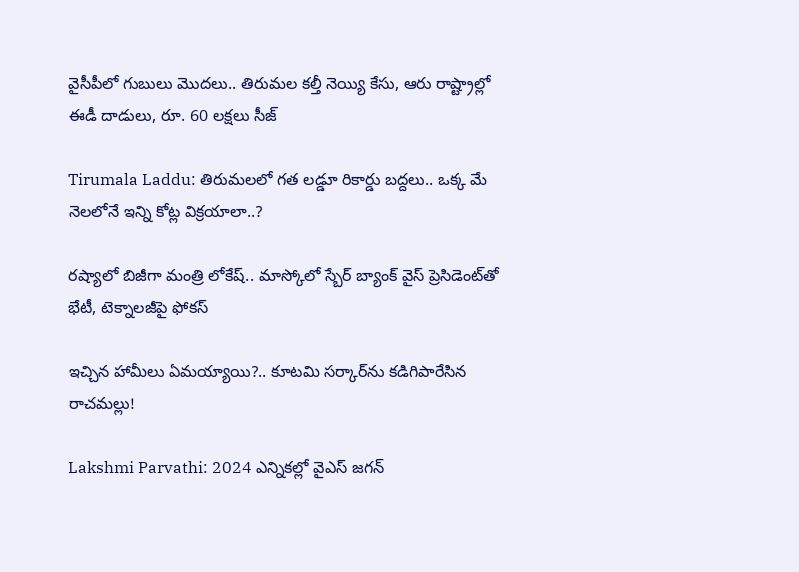వైసీపీలో గుబులు మొదలు.. తిరుమల కల్తీ నెయ్యి కేసు, ఆరు రాష్ట్రాల్లో ఈడీ దాడులు, రూ. 60 లక్షలు సీజ్

Tirumala Laddu: తిరుమలలో గత లడ్డూ రికార్డు బద్దలు.. ఒక్క మే నెలలోనే ఇన్ని కోట్ల విక్రయాలా..?

రష్యాలో బిజీగా మంత్రి లోకేష్.. మాస్కోలో స్బేర్‌ బ్యాంక్ వైస్ ప్రెసిడెంట్‌తో భేటీ, టెక్నాలజీపై ఫోకస్

ఇచ్చిన హామీలు ఏమయ్యాయి?.. కూటమి సర్కార్‌ను కడిగిపారేసిన రాచమల్లు!

Lakshmi Parvathi: 2024 ఎన్నికల్లో వైఎస్ జగన్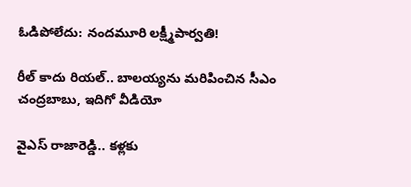ఓడిపోలేదు: నందమూరి లక్ష్మీపార్వతి!

రీల్ కాదు రియల్.. బాలయ్యను మరిపించిన సీఎం చంద్రబాబు, ఇదిగో వీడియో

వైఎస్ రాజారెడ్డి.. కళ్లకు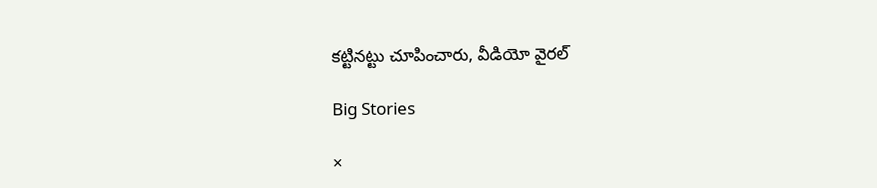కట్టినట్టు చూపించారు, వీడియో వైరల్

Big Stories

×